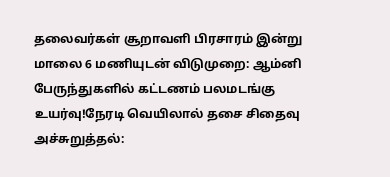தலைவர்கள் சூறாவளி பிரசாரம் இன்று மாலை 6 மணியுடன் விடுமுறை: ஆம்னி பேருந்துகளில் கட்டணம் பலமடங்கு உயர்வு!நேரடி வெயிலால் தசை சிதைவு அச்சுறுத்தல்: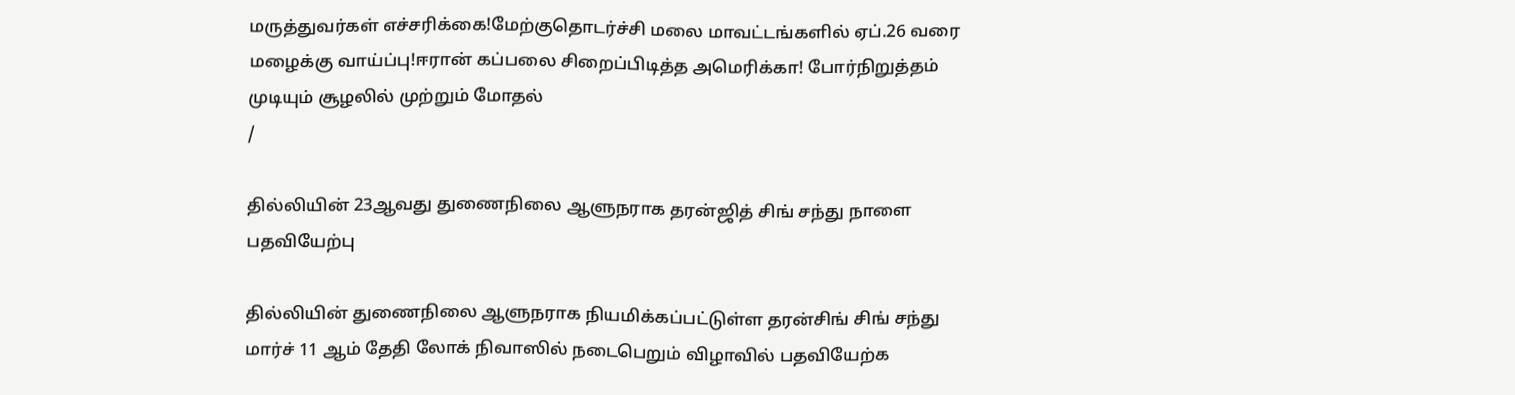மருத்துவர்கள் எச்சரிக்கை!மேற்குதொடர்ச்சி மலை மாவட்டங்களில் ஏப்.26 வரை மழைக்கு வாய்ப்பு!ஈரான் கப்பலை சிறைப்பிடித்த அமெரிக்கா! போர்நிறுத்தம் முடியும் சூழலில் முற்றும் மோதல்
/

தில்லியின் 23ஆவது துணைநிலை ஆளுநராக தரன்ஜித் சிங் சந்து நாளை பதவியேற்பு

தில்லியின் துணைநிலை ஆளுநராக நியமிக்கப்பட்டுள்ள தரன்சிங் சிங் சந்து மார்ச் 11 ஆம் தேதி லோக் நிவாஸில் நடைபெறும் விழாவில் பதவியேற்க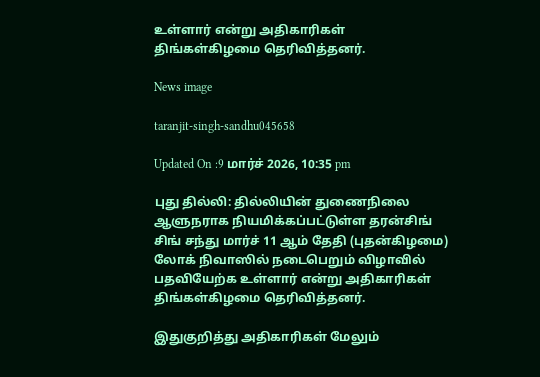உள்ளார் என்று அதிகாரிகள் திங்கள்கிழமை தெரிவித்தனர்.

News image

taranjit-singh-sandhu045658

Updated On :9 மார்ச் 2026, 10:35 pm

புது தில்லி: தில்லியின் துணைநிலை ஆளுநராக நியமிக்கப்பட்டுள்ள தரன்சிங் சிங் சந்து மார்ச் 11 ஆம் தேதி (புதன்கிழமை) லோக் நிவாஸில் நடைபெறும் விழாவில் பதவியேற்க உள்ளார் என்று அதிகாரிகள் திங்கள்கிழமை தெரிவித்தனர்.

இதுகுறித்து அதிகாரிகள் மேலும்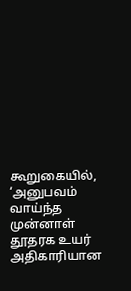கூறுகையில், ‘அனுபவம் வாய்ந்த முன்னாள் தூதரக உயர் அதிகாரியான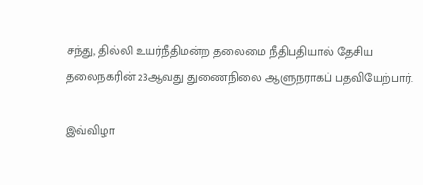சந்து, தில்லி உயர்நீதிமன்ற தலைமை நீதிபதியால் தேசிய தலைநகரின் 23ஆவது துணைநிலை ஆளுநராகப் பதவியேற்பார்.

இவ்விழா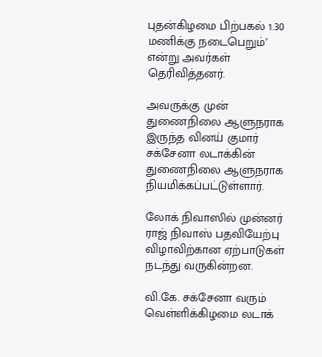புதன்கிழமை பிற்பகல் 1.30 மணிக்கு நடைபெறும்’ என்று அவர்கள் தெரிவித்தனர்.

அவருக்கு முன் துணைநிலை ஆளுநராக இருந்த வினய் குமார் சக்சேனா லடாக்கின் துணைநிலை ஆளுநராக நியமிக்கப்பட்டுள்ளார்.

லோக் நிவாஸில் முன்னர் ராஜ் நிவாஸ் பதவியேற்பு விழாவிற்கான ஏற்பாடுகள் நடந்து வருகின்றன.

வி.கே. சக்சேனா வரும் வெள்ளிக்கிழமை லடாக்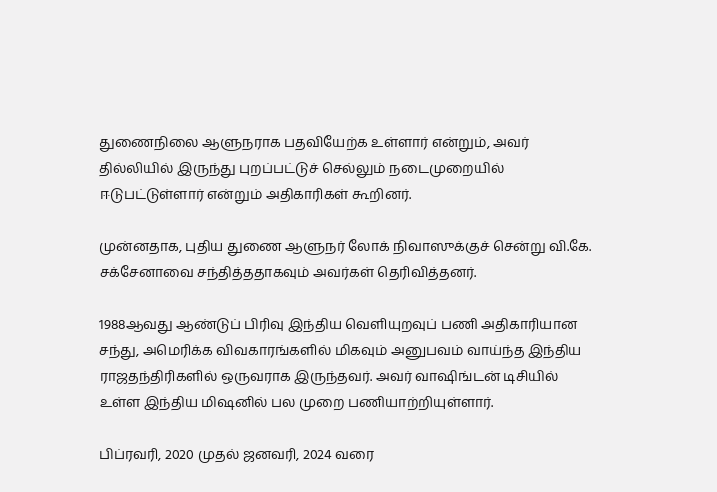துணைநிலை ஆளுநராக பதவியேற்க உள்ளார் என்றும், அவர் தில்லியில் இருந்து புறப்பட்டுச் செல்லும் நடைமுறையில் ஈடுபட்டுள்ளார் என்றும் அதிகாரிகள் கூறினர்.

முன்னதாக, புதிய துணை ஆளுநர் லோக் நிவாஸுக்குச் சென்று வி.கே. சக்சேனாவை சந்தித்ததாகவும் அவர்கள் தெரிவித்தனர்.

1988ஆவது ஆண்டுப் பிரிவு இந்திய வெளியுறவுப் பணி அதிகாரியான சந்து, அமெரிக்க விவகாரங்களில் மிகவும் அனுபவம் வாய்ந்த இந்திய ராஜதந்திரிகளில் ஒருவராக இருந்தவர். அவர் வாஷிங்டன் டிசியில் உள்ள இந்திய மிஷனில் பல முறை பணியாற்றியுள்ளார்.

பிப்ரவரி, 2020 முதல் ஜனவரி, 2024 வரை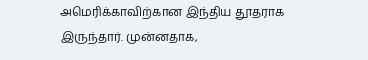அமெரிக்காவிற்கான இந்திய தூதராக இருந்தார். முன்னதாக,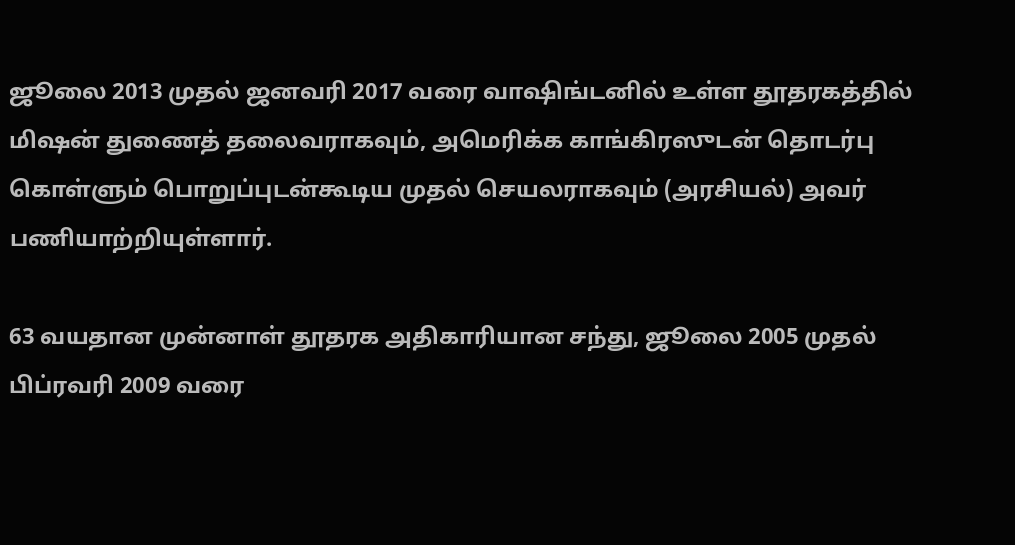ஜூலை 2013 முதல் ஜனவரி 2017 வரை வாஷிங்டனில் உள்ள தூதரகத்தில் மிஷன் துணைத் தலைவராகவும், அமெரிக்க காங்கிரஸுடன் தொடர்பு கொள்ளும் பொறுப்புடன்கூடிய முதல் செயலராகவும் (அரசியல்) அவர் பணியாற்றியுள்ளார்.

63 வயதான முன்னாள் தூதரக அதிகாரியான சந்து, ஜூலை 2005 முதல் பிப்ரவரி 2009 வரை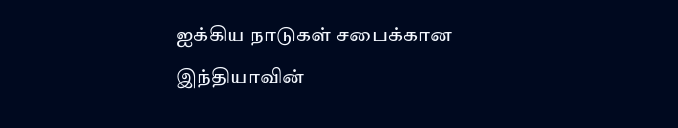ஐக்கிய நாடுகள் சபைக்கான இந்தியாவின்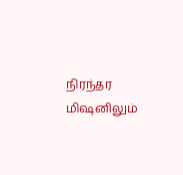நிரந்தர மிஷனிலும்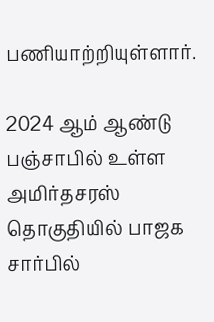பணியாற்றியுள்ளார்.

2024 ஆம் ஆண்டு பஞ்சாபில் உள்ள அமிர்தசரஸ் தொகுதியில் பாஜக சார்பில்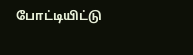போட்டியிட்டு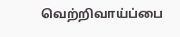வெற்றிவாய்ப்பை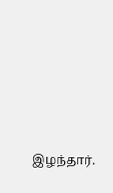இழந்தார்.